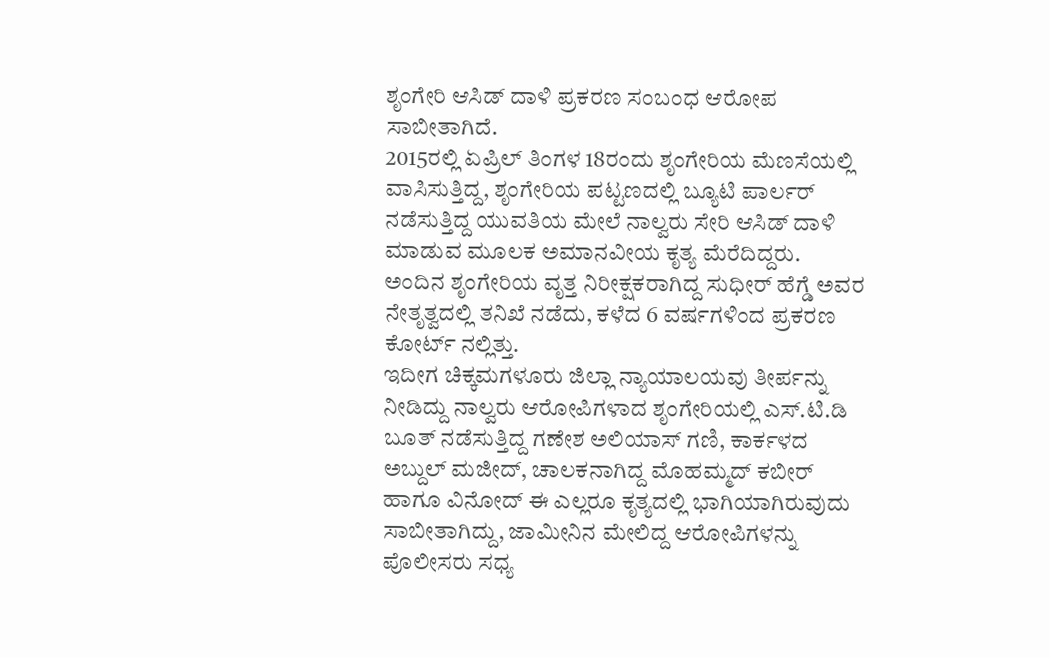ಶೃಂಗೇರಿ ಆಸಿಡ್ ದಾಳಿ ಪ್ರಕರಣ ಸಂಬಂಧ ಆರೋಪ ಸಾಬೀತಾಗಿದೆ.
2015ರಲ್ಲಿ ಏಪ್ರಿಲ್ ತಿಂಗಳ 18ರಂದು ಶೃಂಗೇರಿಯ ಮೆಣಸೆಯಲ್ಲಿ ವಾಸಿಸುತ್ತಿದ್ದ, ಶೃಂಗೇರಿಯ ಪಟ್ಟಣದಲ್ಲಿ ಬ್ಯೂಟಿ ಪಾರ್ಲರ್ ನಡೆಸುತ್ತಿದ್ದ ಯುವತಿಯ ಮೇಲೆ ನಾಲ್ವರು ಸೇರಿ ಆಸಿಡ್ ದಾಳಿ ಮಾಡುವ ಮೂಲಕ ಅಮಾನವೀಯ ಕೃತ್ಯ ಮೆರೆದಿದ್ದರು.
ಅಂದಿನ ಶೃಂಗೇರಿಯ ವೃತ್ತ ನಿರೀಕ್ಷಕರಾಗಿದ್ದ ಸುಧೀರ್ ಹೆಗ್ಡೆ ಅವರ ನೇತೃತ್ವದಲ್ಲಿ ತನಿಖೆ ನಡೆದು, ಕಳೆದ 6 ವರ್ಷಗಳಿಂದ ಪ್ರಕರಣ ಕೋರ್ಟ್ ನಲ್ಲಿತ್ತು.
ಇದೀಗ ಚಿಕ್ಕಮಗಳೂರು ಜಿಲ್ಲಾ ನ್ಯಾಯಾಲಯವು ತೀರ್ಪನ್ನು ನೀಡಿದ್ದು ನಾಲ್ವರು ಆರೋಪಿಗಳಾದ ಶೃಂಗೇರಿಯಲ್ಲಿ ಎಸ್.ಟಿ.ಡಿ ಬೂತ್ ನಡೆಸುತ್ತಿದ್ದ ಗಣೇಶ ಅಲಿಯಾಸ್ ಗಣಿ, ಕಾರ್ಕಳದ ಅಬ್ದುಲ್ ಮಜೀದ್, ಚಾಲಕನಾಗಿದ್ದ ಮೊಹಮ್ಮದ್ ಕಬೀರ್ ಹಾಗೂ ವಿನೋದ್ ಈ ಎಲ್ಲರೂ ಕೃತ್ಯದಲ್ಲಿ ಭಾಗಿಯಾಗಿರುವುದು ಸಾಬೀತಾಗಿದ್ದು, ಜಾಮೀನಿನ ಮೇಲಿದ್ದ ಆರೋಪಿಗಳನ್ನು ಪೊಲೀಸರು ಸಧ್ಯ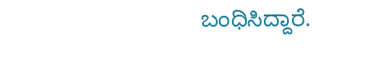ಬಂಧಿಸಿದ್ದಾರೆ.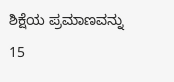ಶಿಕ್ಷೆಯ ಪ್ರಮಾಣವನ್ನು 15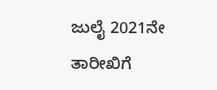ಜುಲೈ 2021ನೇ ತಾರೀಖಿಗೆ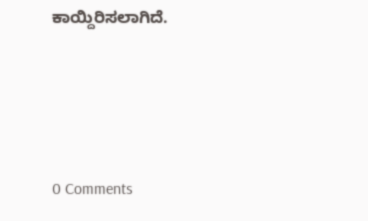ಕಾಯ್ದಿರಿಸಲಾಗಿದೆ.




0 Comments